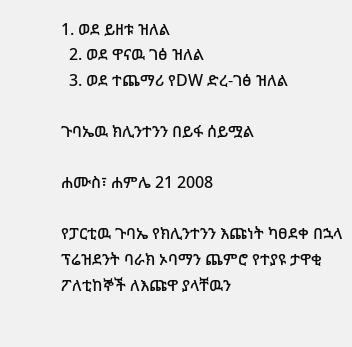1. ወደ ይዘቱ ዝለል
  2. ወደ ዋናዉ ገፅ ዝለል
  3. ወደ ተጨማሪ የDW ድረ-ገፅ ዝለል

ጉባኤዉ ክሊንተንን በይፋ ሰይሟል

ሐሙስ፣ ሐምሌ 21 2008

የፓርቲዉ ጉባኤ የክሊንተንን እጩነት ካፀደቀ በኋላ ፕሬዝደንት ባራክ ኦባማን ጨምሮ የተያዩ ታዋቂ ፖለቲከኞች ለእጩዋ ያላቸዉን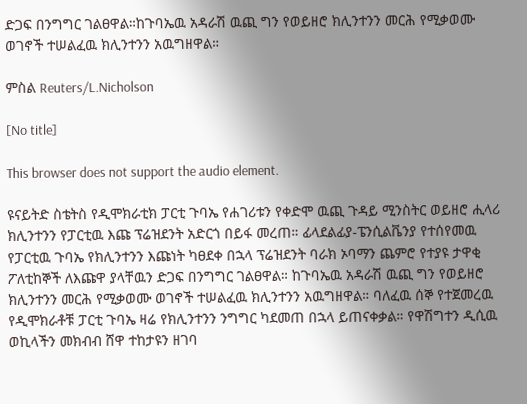ድጋፍ በንግግር ገልፀዋል።ከጉባኤዉ አዳራሽ ዉጪ ግን የወይዘሮ ክሊንተንን መርሕ የሚቃወሙ ወገኖች ተሠልፈዉ ክሊንተንን አዉግዘዋል።

ምስል Reuters/L.Nicholson

[No title]

This browser does not support the audio element.

ዩናይትድ ስቴትስ የዲሞክራቲክ ፓርቲ ጉባኤ የሐገሪቱን የቀድሞ ዉጪ ጉዳይ ሚንስትር ወይዘሮ ሒላሪ ክሊንተንን የፓርቲዉ እጩ ፕሬዝደንት አድርጎ በይፋ መረጠ። ፊላደልፊያ-ፔንሲልቬንያ የተሰየመዉ የፓርቲዉ ጉባኤ የክሊንተንን እጩነት ካፀደቀ በኋላ ፕሬዝደንት ባራክ ኦባማን ጨምሮ የተያዩ ታዋቂ ፖለቲከኞች ለእጩዋ ያላቸዉን ድጋፍ በንግግር ገልፀዋል። ከጉባኤዉ አዳራሽ ዉጪ ግን የወይዘሮ ክሊንተንን መርሕ የሚቃወሙ ወገኖች ተሠልፈዉ ክሊንተንን አዉግዘዋል። ባለፈዉ ሰኞ የተጀመረዉ የዲሞክራቶቹ ፓርቲ ጉባኤ ዛሬ የክሊንተንን ንግግር ካደመጠ በኋላ ይጠናቀቃል። የዋሽግተን ዲሲዉ ወኪላችን መክብብ ሸዋ ተከታዩን ዘገባ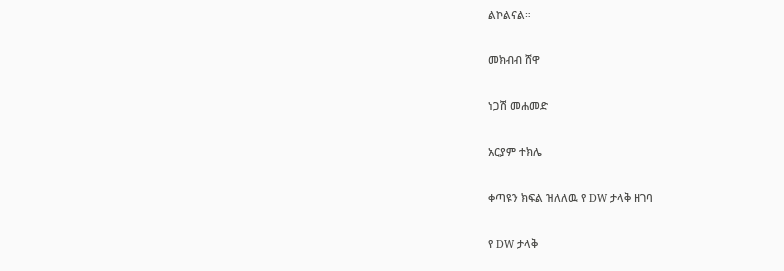ልኮልናል።

መክብብ ሸዋ

ነጋሽ መሐመድ

አርያም ተክሌ

ቀጣዩን ክፍል ዝለለዉ የ DW ታላቅ ዘገባ

የ DW ታላቅ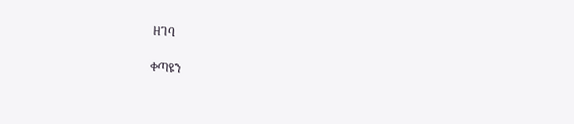ዘገባ

ቀጣዩን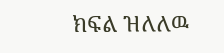ክፍል ዝለለዉ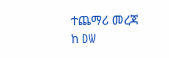ተጨማሪ መረጃ ከ DW